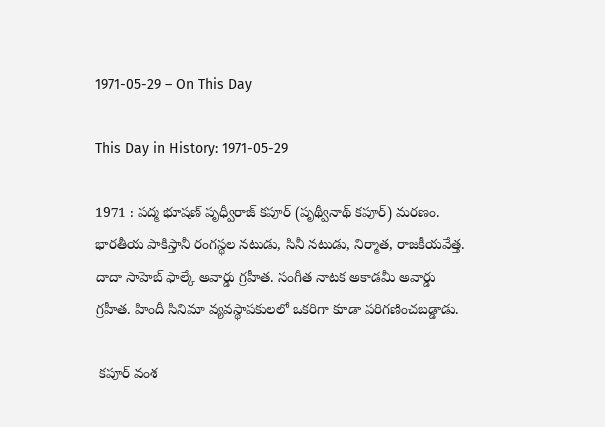1971-05-29 – On This Day

This Day in History: 1971-05-29

1971 : పద్మ భూషణ్ పృధ్వీరాజ్ కపూర్ (పృథ్వీనాథ్ కపూర్) మరణం. భారతీయ పాకిస్తానీ రంగస్థల నటుడు, సినీ నటుడు, నిర్మాత, రాజకీయవేత్త. దాదా సాహెబ్ ఫాల్కే అవార్డు గ్రహీత. సంగీత నాటక అకాడమీ అవార్డు గ్రహీత. హిందీ సినిమా వ్యవస్థాపకులలో ఒకరిగా కూడా పరిగణించబడ్డాడు.

 కపూర్ వంశ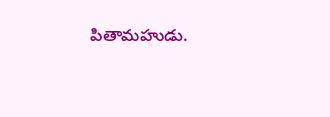పితామహుడు.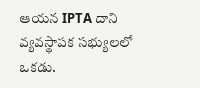ఆయన IPTA దాని వ్యవస్థాపక సభ్యులలో ఒకడు.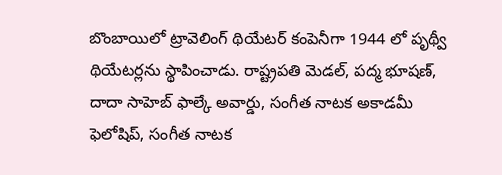బొంబాయిలో ట్రావెలింగ్ థియేటర్ కంపెనీగా 1944 లో పృథ్వీ థియేటర్లను స్థాపించాడు. రాష్ట్రపతి మెడల్, పద్మ భూషణ్, దాదా సాహెబ్ ఫాల్కే అవార్డు, సంగీత నాటక అకాడమీ ఫెలోషిప్, సంగీత నాటక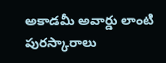అకాడమీ అవార్డు లాంటి పురస్కారాలు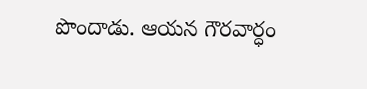పొందాడు. ఆయన గౌరవార్ధం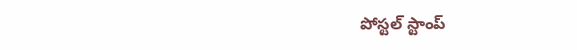పోస్టల్ స్టాంప్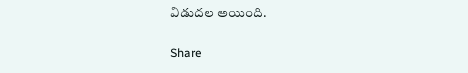విడుదల అయింది.

Share